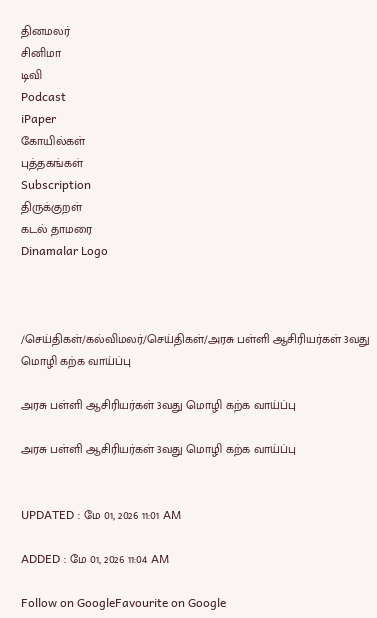தினமலர்
சினிமா
டிவி
Podcast
iPaper
கோயில்கள்
புத்தகங்கள்
Subscription
திருக்குறள்
கடல் தாமரை
Dinamalar Logo



/செய்திகள்/கல்விமலர்/செய்திகள்/அரசு பள்ளி ஆசிரியர்கள் 3வது மொழி கற்க வாய்ப்பு

அரசு பள்ளி ஆசிரியர்கள் 3வது மொழி கற்க வாய்ப்பு

அரசு பள்ளி ஆசிரியர்கள் 3வது மொழி கற்க வாய்ப்பு


UPDATED : மே 01, 2026 11:01 AM

ADDED : மே 01, 2026 11:04 AM

Follow on GoogleFavourite on Google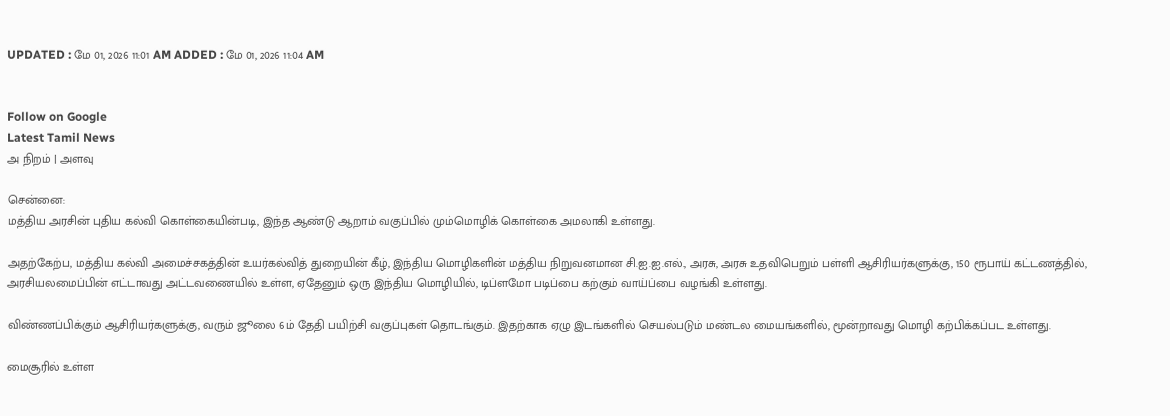UPDATED : மே 01, 2026 11:01 AM ADDED : மே 01, 2026 11:04 AM


Follow on Google
Latest Tamil News
அ நிறம் | அளவு

சென்னை:
மத்திய அரசின் புதிய கல்வி கொள்கையின்படி, இந்த ஆண்டு ஆறாம் வகுப்பில் மும்மொழிக் கொள்கை அமலாகி உள்ளது.

அதற்கேற்ப, மத்திய கல்வி அமைச்சகத்தின் உயர்கல்வித் துறையின் கீழ், இந்திய மொழிகளின் மத்திய நிறுவனமான சி.ஐ.ஐ.எல்., அரசு, அரசு உதவிபெறும் பள்ளி ஆசிரியர்களுக்கு, 150 ரூபாய் கட்டணத்தில், அரசியலமைப்பின் எட்டாவது அட்டவணையில் உள்ள, ஏதேனும் ஒரு இந்திய மொழியில், டிப்ளமோ படிப்பை கற்கும் வாய்ப்பை வழங்கி உள்ளது.

விண்ணப்பிக்கும் ஆசிரியர்களுக்கு, வரும் ஜூலை 6ம் தேதி பயிற்சி வகுப்புகள் தொடங்கும். இதற்காக ஏழு இடங்களில் செயல்படும் மண்டல மையங்களில், மூன்றாவது மொழி கற்பிக்கப்பட உள்ளது.

மைசூரில் உள்ள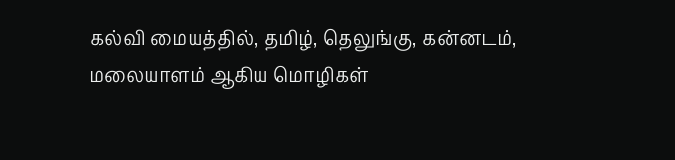கல்வி மையத்தில், தமிழ், தெலுங்கு, கன்னடம், மலையாளம் ஆகிய மொழிகள்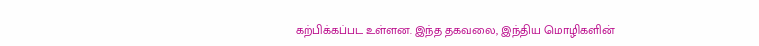கற்பிக்கப்பட உள்ளன. இந்த தகவலை, இந்திய மொழிகளின்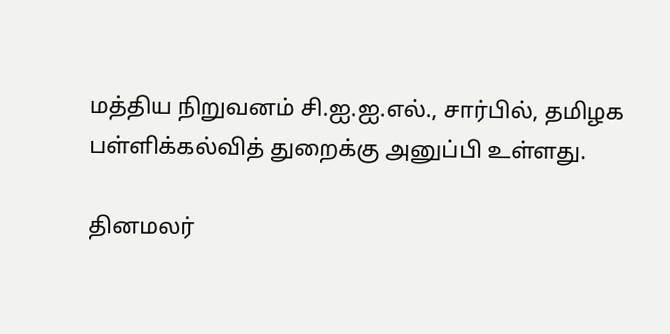மத்திய நிறுவனம் சி.ஐ.ஐ.எல்., சார்பில், தமிழக பள்ளிக்கல்வித் துறைக்கு அனுப்பி உள்ளது.

தினமலர்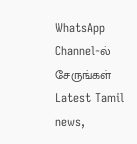WhatsApp Channel-ல் சேருங்கள்
Latest Tamil news,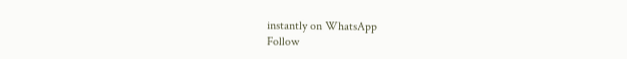instantly on WhatsApp
Follow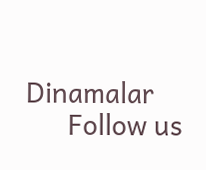Dinamalar
      Follow us